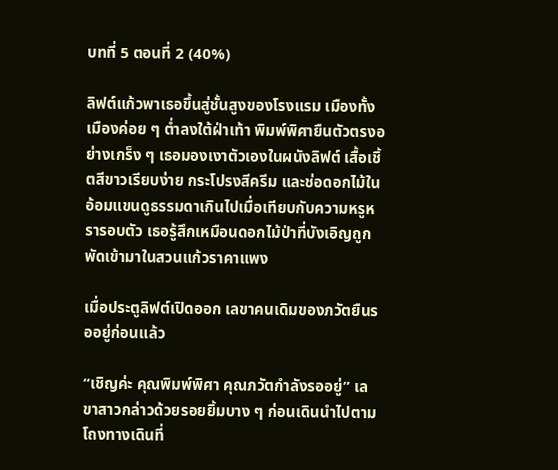บทที่ 5 ตอนที่ 2 (40%)

ลิฟต์แก้วพาเธอขึ้นสู่ชั้นสูงของโรงแรม เมืองทั้งเมืองค่อย ๆ ต่ำลงใต้ฝ่าเท้า พิมพ์พิศายืนตัวตรงอย่างเกร็ง ๆ เธอมองเงาตัวเองในผนังลิฟต์ เสื้อเชิ้ตสีขาวเรียบง่าย กระโปรงสีครีม และช่อดอกไม้ในอ้อมแขนดูธรรมดาเกินไปเมื่อเทียบกับความหรูหรารอบตัว เธอรู้สึกเหมือนดอกไม้ป่าที่บังเอิญถูกพัดเข้ามาในสวนแก้วราคาแพง

เมื่อประตูลิฟต์เปิดออก เลขาคนเดิมของภวัตยืนรออยู่ก่อนแล้ว

“เชิญค่ะ คุณพิมพ์พิศา คุณภวัตกำลังรออยู่” เลขาสาวกล่าวด้วยรอยยิ้มบาง ๆ ก่อนเดินนำไปตามโถงทางเดินที่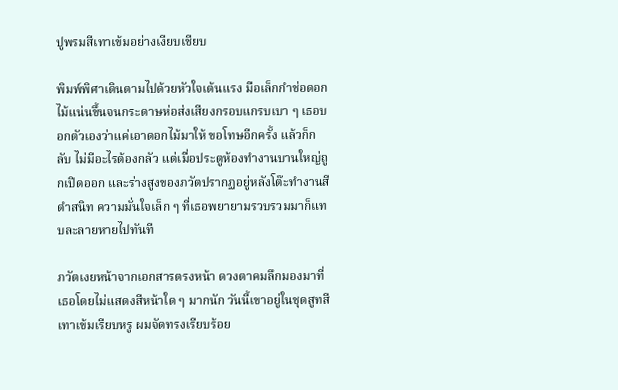ปูพรมสีเทาเข้มอย่างเงียบเชียบ

พิมพ์พิศาเดินตามไปด้วยหัวใจเต้นแรง มือเล็กกำช่อดอกไม้แน่นขึ้นจนกระดาษห่อส่งเสียงกรอบแกรบเบา ๆ เธอบอกตัวเองว่าแค่เอาดอกไม้มาให้ ขอโทษอีกครั้ง แล้วก็กลับ ไม่มีอะไรต้องกลัว แต่เมื่อประตูห้องทำงานบานใหญ่ถูกเปิดออก และร่างสูงของภวัตปรากฏอยู่หลังโต๊ะทำงานสีดำสนิท ความมั่นใจเล็ก ๆ ที่เธอพยายามรวบรวมมาก็แทบละลายหายไปทันที

ภวัตเงยหน้าจากเอกสารตรงหน้า ดวงตาคมลึกมองมาที่เธอโดยไม่แสดงสีหน้าใด ๆ มากนัก วันนี้เขาอยู่ในชุดสูทสีเทาเข้มเรียบหรู ผมจัดทรงเรียบร้อย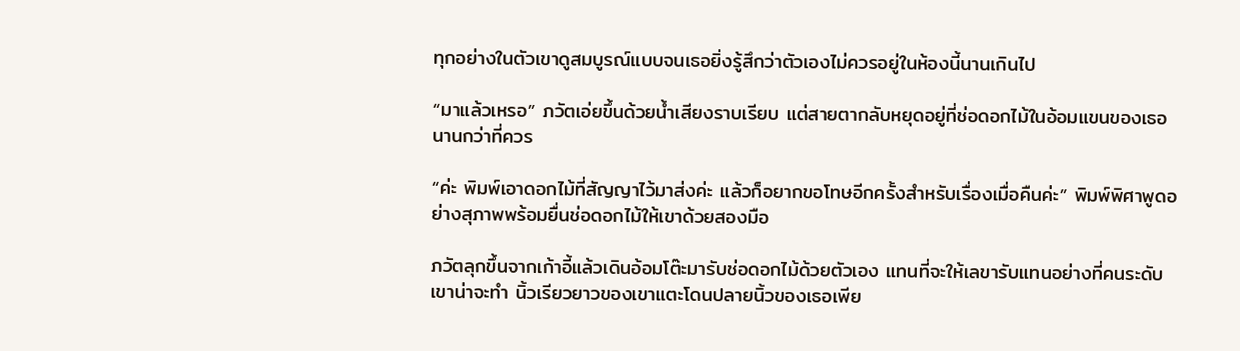ทุกอย่างในตัวเขาดูสมบูรณ์แบบจนเธอยิ่งรู้สึกว่าตัวเองไม่ควรอยู่ในห้องนี้นานเกินไป

“มาแล้วเหรอ” ภวัตเอ่ยขึ้นด้วยน้ำเสียงราบเรียบ แต่สายตากลับหยุดอยู่ที่ช่อดอกไม้ในอ้อมแขนของเธอนานกว่าที่ควร

“ค่ะ พิมพ์เอาดอกไม้ที่สัญญาไว้มาส่งค่ะ แล้วก็อยากขอโทษอีกครั้งสำหรับเรื่องเมื่อคืนค่ะ” พิมพ์พิศาพูดอย่างสุภาพพร้อมยื่นช่อดอกไม้ให้เขาด้วยสองมือ

ภวัตลุกขึ้นจากเก้าอี้แล้วเดินอ้อมโต๊ะมารับช่อดอกไม้ด้วยตัวเอง แทนที่จะให้เลขารับแทนอย่างที่คนระดับเขาน่าจะทำ นิ้วเรียวยาวของเขาแตะโดนปลายนิ้วของเธอเพีย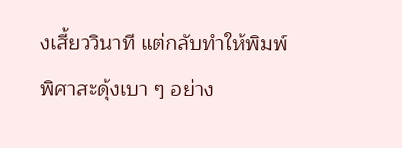งเสี้ยววินาที แต่กลับทำให้พิมพ์พิศาสะดุ้งเบา ๆ อย่าง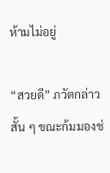ห้ามไม่อยู่

“สวยดี” ภวัตกล่าวสั้น ๆ ขณะก้มมองช่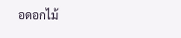อดอกไม้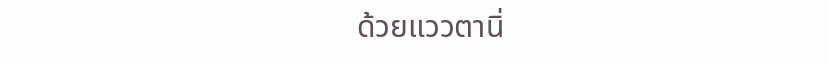ด้วยแววตานิ่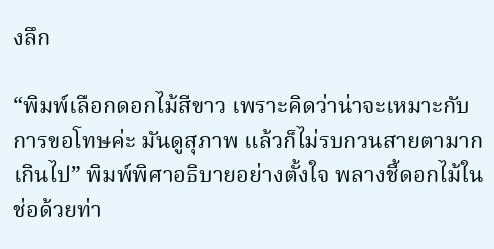งลึก

“พิมพ์เลือกดอกไม้สีขาว เพราะคิดว่าน่าจะเหมาะกับการขอโทษค่ะ มันดูสุภาพ แล้วก็ไม่รบกวนสายตามากเกินไป” พิมพ์พิศาอธิบายอย่างตั้งใจ พลางชี้ดอกไม้ในช่อด้วยท่า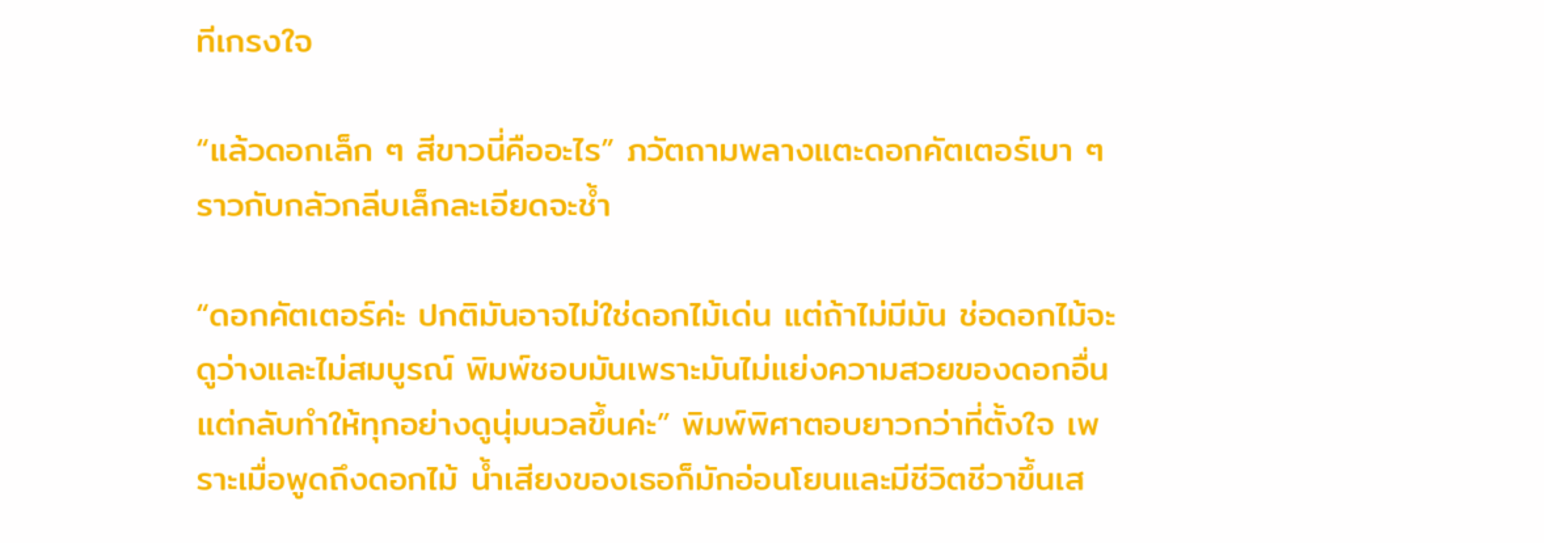ทีเกรงใจ

“แล้วดอกเล็ก ๆ สีขาวนี่คืออะไร” ภวัตถามพลางแตะดอกคัตเตอร์เบา ๆ ราวกับกลัวกลีบเล็กละเอียดจะช้ำ

“ดอกคัตเตอร์ค่ะ ปกติมันอาจไม่ใช่ดอกไม้เด่น แต่ถ้าไม่มีมัน ช่อดอกไม้จะดูว่างและไม่สมบูรณ์ พิมพ์ชอบมันเพราะมันไม่แย่งความสวยของดอกอื่น แต่กลับทำให้ทุกอย่างดูนุ่มนวลขึ้นค่ะ” พิมพ์พิศาตอบยาวกว่าที่ตั้งใจ เพราะเมื่อพูดถึงดอกไม้ น้ำเสียงของเธอก็มักอ่อนโยนและมีชีวิตชีวาขึ้นเส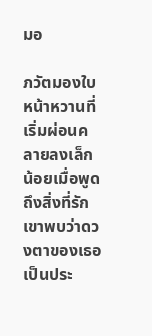มอ

ภวัตมองใบหน้าหวานที่เริ่มผ่อนคลายลงเล็กน้อยเมื่อพูดถึงสิ่งที่รัก เขาพบว่าดวงตาของเธอเป็นประ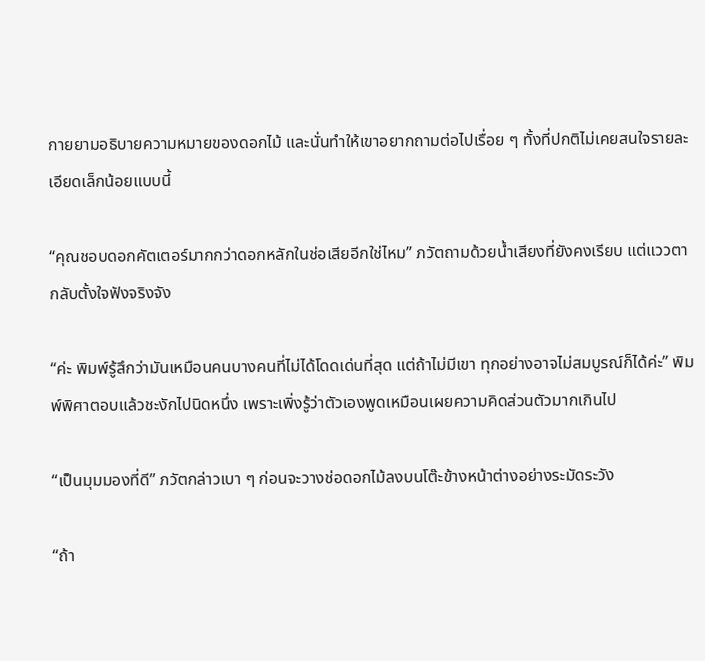กายยามอธิบายความหมายของดอกไม้ และนั่นทำให้เขาอยากถามต่อไปเรื่อย ๆ ทั้งที่ปกติไม่เคยสนใจรายละเอียดเล็กน้อยแบบนี้

“คุณชอบดอกคัตเตอร์มากกว่าดอกหลักในช่อเสียอีกใช่ไหม” ภวัตถามด้วยน้ำเสียงที่ยังคงเรียบ แต่แววตากลับตั้งใจฟังจริงจัง

“ค่ะ พิมพ์รู้สึกว่ามันเหมือนคนบางคนที่ไม่ได้โดดเด่นที่สุด แต่ถ้าไม่มีเขา ทุกอย่างอาจไม่สมบูรณ์ก็ได้ค่ะ” พิมพ์พิศาตอบแล้วชะงักไปนิดหนึ่ง เพราะเพิ่งรู้ว่าตัวเองพูดเหมือนเผยความคิดส่วนตัวมากเกินไป

“เป็นมุมมองที่ดี” ภวัตกล่าวเบา ๆ ก่อนจะวางช่อดอกไม้ลงบนโต๊ะข้างหน้าต่างอย่างระมัดระวัง

“ถ้า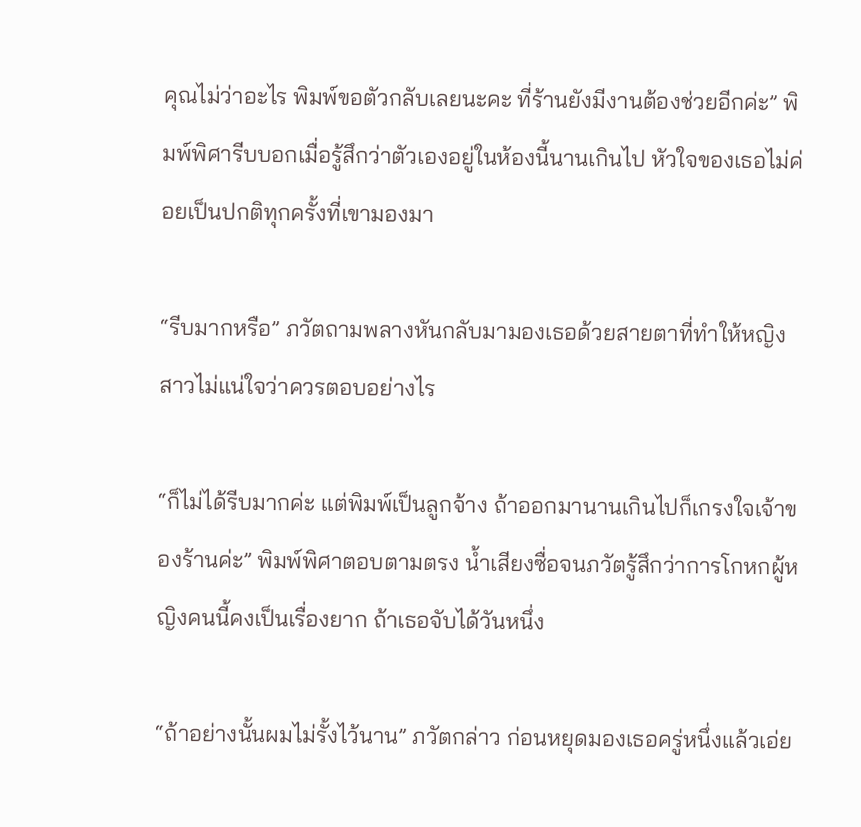คุณไม่ว่าอะไร พิมพ์ขอตัวกลับเลยนะคะ ที่ร้านยังมีงานต้องช่วยอีกค่ะ” พิมพ์พิศารีบบอกเมื่อรู้สึกว่าตัวเองอยู่ในห้องนี้นานเกินไป หัวใจของเธอไม่ค่อยเป็นปกติทุกครั้งที่เขามองมา

“รีบมากหรือ” ภวัตถามพลางหันกลับมามองเธอด้วยสายตาที่ทำให้หญิงสาวไม่แน่ใจว่าควรตอบอย่างไร

“ก็ไม่ได้รีบมากค่ะ แต่พิมพ์เป็นลูกจ้าง ถ้าออกมานานเกินไปก็เกรงใจเจ้าของร้านค่ะ” พิมพ์พิศาตอบตามตรง น้ำเสียงซื่อจนภวัตรู้สึกว่าการโกหกผู้หญิงคนนี้คงเป็นเรื่องยาก ถ้าเธอจับได้วันหนึ่ง

“ถ้าอย่างนั้นผมไม่รั้งไว้นาน” ภวัตกล่าว ก่อนหยุดมองเธอครู่หนึ่งแล้วเอ่ย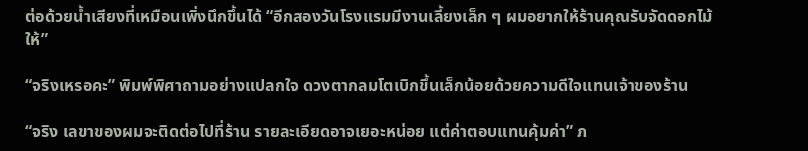ต่อด้วยน้ำเสียงที่เหมือนเพิ่งนึกขึ้นได้ “อีกสองวันโรงแรมมีงานเลี้ยงเล็ก ๆ ผมอยากให้ร้านคุณรับจัดดอกไม้ให้”

“จริงเหรอคะ” พิมพ์พิศาถามอย่างแปลกใจ ดวงตากลมโตเบิกขึ้นเล็กน้อยด้วยความดีใจแทนเจ้าของร้าน

“จริง เลขาของผมจะติดต่อไปที่ร้าน รายละเอียดอาจเยอะหน่อย แต่ค่าตอบแทนคุ้มค่า” ภ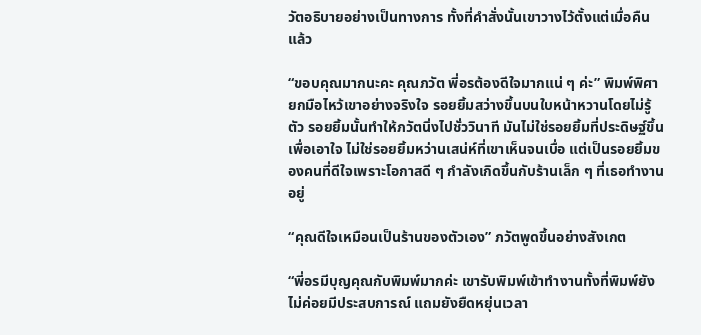วัตอธิบายอย่างเป็นทางการ ทั้งที่คำสั่งนั้นเขาวางไว้ตั้งแต่เมื่อคืนแล้ว

“ขอบคุณมากนะคะ คุณภวัต พี่อรต้องดีใจมากแน่ ๆ ค่ะ” พิมพ์พิศายกมือไหว้เขาอย่างจริงใจ รอยยิ้มสว่างขึ้นบนใบหน้าหวานโดยไม่รู้ตัว รอยยิ้มนั้นทำให้ภวัตนิ่งไปชั่ววินาที มันไม่ใช่รอยยิ้มที่ประดิษฐ์ขึ้นเพื่อเอาใจ ไม่ใช่รอยยิ้มหว่านเสน่ห์ที่เขาเห็นจนเบื่อ แต่เป็นรอยยิ้มของคนที่ดีใจเพราะโอกาสดี ๆ กำลังเกิดขึ้นกับร้านเล็ก ๆ ที่เธอทำงานอยู่

“คุณดีใจเหมือนเป็นร้านของตัวเอง” ภวัตพูดขึ้นอย่างสังเกต

“พี่อรมีบุญคุณกับพิมพ์มากค่ะ เขารับพิมพ์เข้าทำงานทั้งที่พิมพ์ยังไม่ค่อยมีประสบการณ์ แถมยังยืดหยุ่นเวลา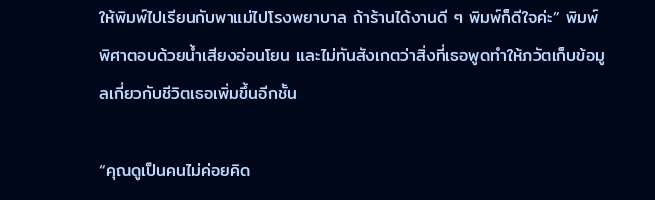ให้พิมพ์ไปเรียนกับพาแม่ไปโรงพยาบาล ถ้าร้านได้งานดี ๆ พิมพ์ก็ดีใจค่ะ” พิมพ์พิศาตอบด้วยน้ำเสียงอ่อนโยน และไม่ทันสังเกตว่าสิ่งที่เธอพูดทำให้ภวัตเก็บข้อมูลเกี่ยวกับชีวิตเธอเพิ่มขึ้นอีกชั้น

“คุณดูเป็นคนไม่ค่อยคิด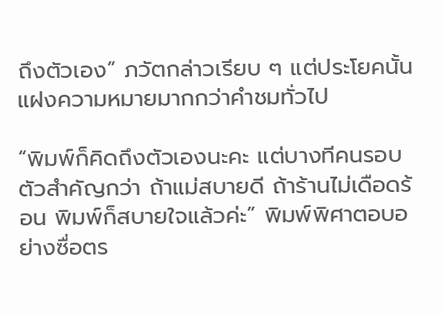ถึงตัวเอง” ภวัตกล่าวเรียบ ๆ แต่ประโยคนั้นแฝงความหมายมากกว่าคำชมทั่วไป

“พิมพ์ก็คิดถึงตัวเองนะคะ แต่บางทีคนรอบตัวสำคัญกว่า ถ้าแม่สบายดี ถ้าร้านไม่เดือดร้อน พิมพ์ก็สบายใจแล้วค่ะ” พิมพ์พิศาตอบอย่างซื่อตร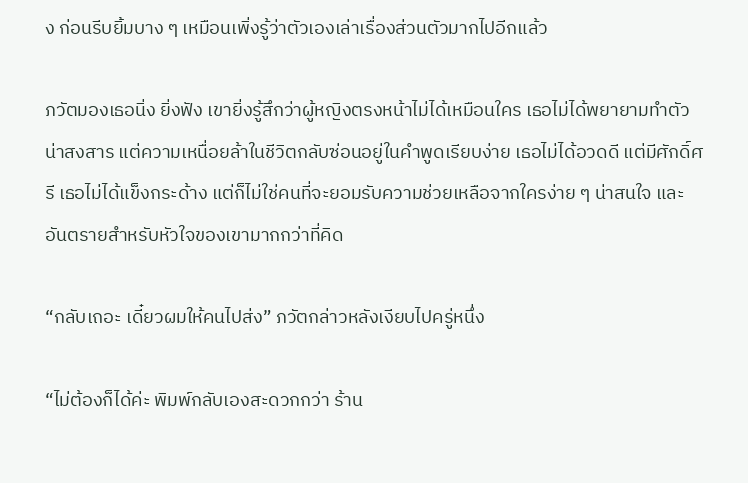ง ก่อนรีบยิ้มบาง ๆ เหมือนเพิ่งรู้ว่าตัวเองเล่าเรื่องส่วนตัวมากไปอีกแล้ว

ภวัตมองเธอนิ่ง ยิ่งฟัง เขายิ่งรู้สึกว่าผู้หญิงตรงหน้าไม่ได้เหมือนใคร เธอไม่ได้พยายามทำตัว น่าสงสาร แต่ความเหนื่อยล้าในชีวิตกลับซ่อนอยู่ในคำพูดเรียบง่าย เธอไม่ได้อวดดี แต่มีศักดิ์ศรี เธอไม่ได้แข็งกระด้าง แต่ก็ไม่ใช่คนที่จะยอมรับความช่วยเหลือจากใครง่าย ๆ น่าสนใจ และอันตรายสำหรับหัวใจของเขามากกว่าที่คิด

“กลับเถอะ เดี๋ยวผมให้คนไปส่ง” ภวัตกล่าวหลังเงียบไปครู่หนึ่ง

“ไม่ต้องก็ได้ค่ะ พิมพ์กลับเองสะดวกกว่า ร้าน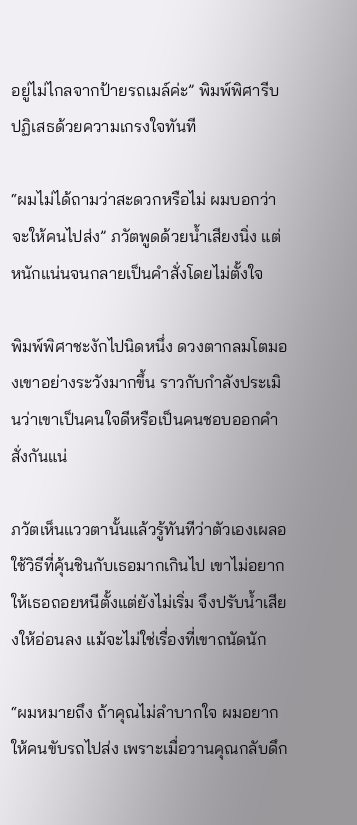อยู่ไม่ไกลจากป้ายรถเมล์ค่ะ” พิมพ์พิศารีบปฏิเสธด้วยความเกรงใจทันที

“ผมไม่ได้ถามว่าสะดวกหรือไม่ ผมบอกว่าจะให้คนไปส่ง” ภวัตพูดด้วยน้ำเสียงนิ่ง แต่หนักแน่นจนกลายเป็นคำสั่งโดยไม่ตั้งใจ

พิมพ์พิศาชะงักไปนิดหนึ่ง ดวงตากลมโตมองเขาอย่างระวังมากขึ้น ราวกับกำลังประเมินว่าเขาเป็นคนใจดีหรือเป็นคนชอบออกคำสั่งกันแน่

ภวัตเห็นแววตานั้นแล้วรู้ทันทีว่าตัวเองเผลอใช้วิธีที่คุ้นชินกับเธอมากเกินไป เขาไม่อยากให้เธอถอยหนีตั้งแต่ยังไม่เริ่ม จึงปรับน้ำเสียงให้อ่อนลง แม้จะไม่ใช่เรื่องที่เขาถนัดนัก

“ผมหมายถึง ถ้าคุณไม่ลำบากใจ ผมอยากให้คนขับรถไปส่ง เพราะเมื่อวานคุณกลับดึก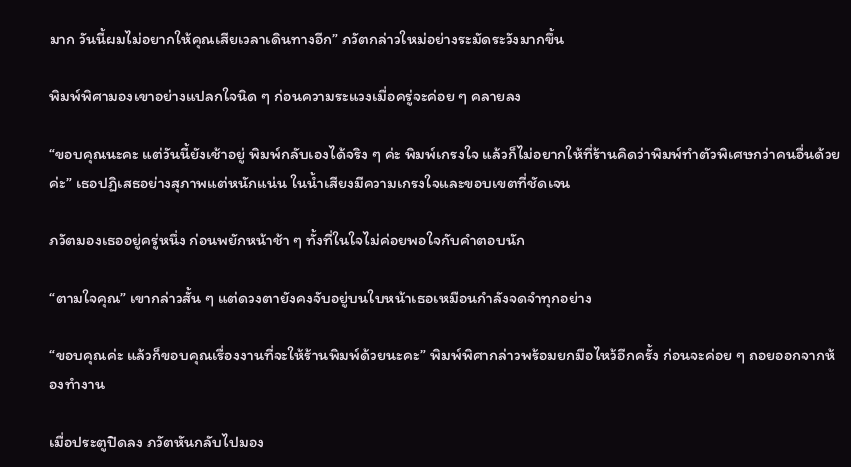มาก วันนี้ผมไม่อยากให้คุณเสียเวลาเดินทางอีก” ภวัตกล่าวใหม่อย่างระมัดระวังมากขึ้น

พิมพ์พิศามองเขาอย่างแปลกใจนิด ๆ ก่อนความระแวงเมื่อครู่จะค่อย ๆ คลายลง

“ขอบคุณนะคะ แต่วันนี้ยังเช้าอยู่ พิมพ์กลับเองได้จริง ๆ ค่ะ พิมพ์เกรงใจ แล้วก็ไม่อยากให้ที่ร้านคิดว่าพิมพ์ทำตัวพิเศษกว่าคนอื่นด้วยค่ะ” เธอปฏิเสธอย่างสุภาพแต่หนักแน่น ในน้ำเสียงมีความเกรงใจและขอบเขตที่ชัดเจน

ภวัตมองเธออยู่ครู่หนึ่ง ก่อนพยักหน้าช้า ๆ ทั้งที่ในใจไม่ค่อยพอใจกับคำตอบนัก

“ตามใจคุณ” เขากล่าวสั้น ๆ แต่ดวงตายังคงจับอยู่บนใบหน้าเธอเหมือนกำลังจดจำทุกอย่าง

“ขอบคุณค่ะ แล้วก็ขอบคุณเรื่องงานที่จะให้ร้านพิมพ์ด้วยนะคะ” พิมพ์พิศากล่าวพร้อมยกมือไหว้อีกครั้ง ก่อนจะค่อย ๆ ถอยออกจากห้องทำงาน

เมื่อประตูปิดลง ภวัตหันกลับไปมอง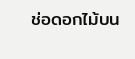ช่อดอกไม้บน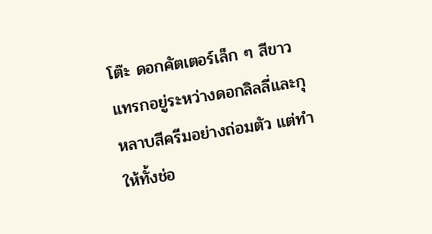โต๊ะ ดอกคัตเตอร์เล็ก ๆ สีขาวแทรกอยู่ระหว่างดอกลิลลี่และกุหลาบสีครีมอย่างถ่อมตัว แต่ทำให้ทั้งช่อ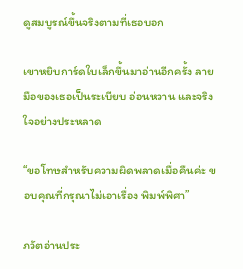ดูสมบูรณ์ขึ้นจริงตามที่เธอบอก

เขาหยิบการ์ดใบเล็กขึ้นมาอ่านอีกครั้ง ลายมือของเธอเป็นระเบียบ อ่อนหวาน และจริงใจอย่างประหลาด

“ขอโทษสำหรับความผิดพลาดเมื่อคืนค่ะ ขอบคุณที่กรุณาไม่เอาเรื่อง พิมพ์พิศา”

ภวัตอ่านประ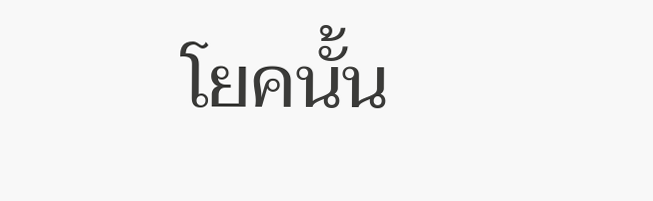โยคนั้น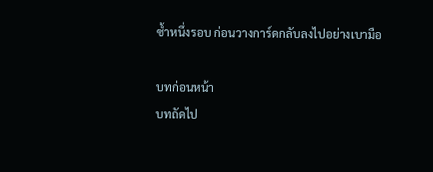ซ้ำหนึ่งรอบ ก่อนวางการ์ดกลับลงไปอย่างเบามือ

บทก่อนหน้า
บทถัดไป